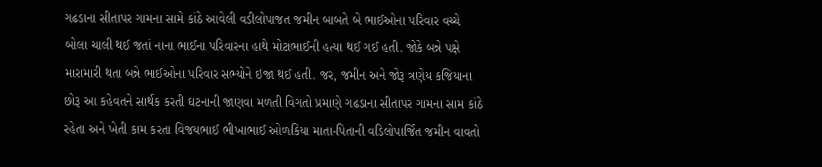ગઢડાના સીતાપર ગામના સામે કાંઠે આવેલી વડીલોપાજત જમીન બાબતે બે ભાઈઓના પરિવાર વચ્ચે બોલા ચાલી થઈ જતાં નાના ભાઈના પરિવારના હાથે મોટાભાઈની હત્યા થઈ ગઈ હતી. જોકે બન્ને પક્ષે મારામારી થતા બન્ને ભાઈઓના પરિવાર સભ્યોને ઇજા થઈ હતી. જર, જમીન અને જોરૂ ત્રણેય કજિયાના છોરૂ આ કહેવતને સાર્થક કરતી ઘટનાની જાણવા મળતી વિગતો પ્રમાણે ગઢડાના સીતાપર ગામના સામ કાંઠે રહેતા અને ખેતી કામ કરતા વિજયભાઈ ભીખાભાઈ ઓળકિયા માતા-પિતાની વડિલોપાર્જિત જમીન વાવતો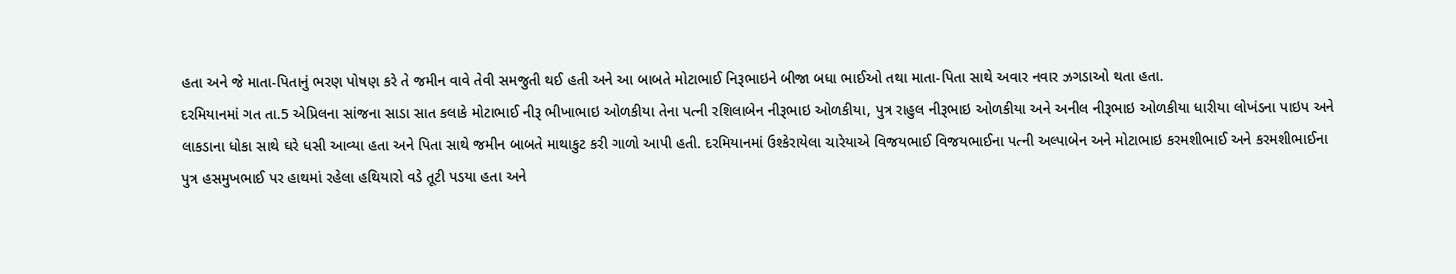હતા અને જે માતા-પિતાનું ભરણ પોષણ કરે તે જમીન વાવે તેવી સમજુતી થઈ હતી અને આ બાબતે મોટાભાઈ નિરૂભાઇને બીજા બધા ભાઈઓ તથા માતા-પિતા સાથે અવાર નવાર ઝગડાઓ થતા હતા.
દરમિયાનમાં ગત તા.5 એપ્રિલના સાંજના સાડા સાત કલાકે મોટાભાઈ નીરૂ ભીખાભાઇ ઓળકીયા તેના પત્ની રશિલાબેન નીરૂભાઇ ઓળકીયા, પુત્ર રાહુલ નીરૂભાઇ ઓળકીયા અને અનીલ નીરૂભાઇ ઓળકીયા ધારીયા લોખંડના પાઇપ અને લાકડાના ધોકા સાથે ઘરે ધસી આવ્યા હતા અને પિતા સાથે જમીન બાબતે માથાકુટ કરી ગાળો આપી હતી. દરમિયાનમાં ઉશ્કેરાયેલા ચારેયાએ વિજયભાઈ વિજયભાઈના પત્ની અલ્પાબેન અને મોટાભાઇ કરમશીભાઈ અને કરમશીભાઈના પુત્ર હસમુખભાઈ પર હાથમાં રહેલા હથિયારો વડે તૂટી પડયા હતા અને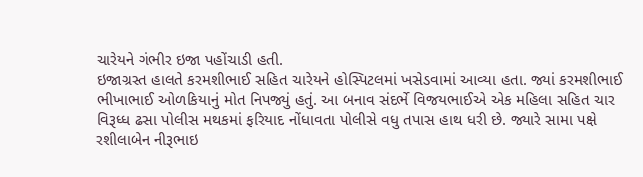ચારેયને ગંભીર ઇજા પહોંચાડી હતી.
ઇજાગ્રસ્ત હાલતે કરમશીભાઈ સહિત ચારેયને હોસ્પિટલમાં ખસેડવામાં આવ્યા હતા. જ્યાં કરમશીભાઈ ભીખાભાઈ ઓળકિયાનું મોત નિપજ્યું હતું. આ બનાવ સંદર્ભે વિજયભાઈએ એક મહિલા સહિત ચાર વિરૂધ્ધ ઢસા પોલીસ મથકમાં ફરિયાદ નોંધાવતા પોલીસે વધુ તપાસ હાથ ધરી છે. જ્યારે સામા પક્ષે રશીલાબેન નીરૂભાઇ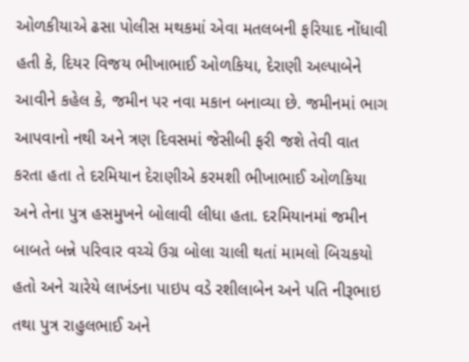ઓળકીયાએ ઢસા પોલીસ મથકમાં એવા મતલબની ફરિયાદ નોંધાવી હતી કે, દિયર વિજય ભીખાભાઈ ઓળકિયા, દેરાણી અલ્પાબેને આવીને કહેલ કે, જમીન પર નવા મકાન બનાવ્યા છે. જમીનમાં ભાગ આપવાનો નથી અને ત્રણ દિવસમાં જેસીબી ફરી જશે તેવી વાત કરતા હતા તે દરમિયાન દેરાણીએ કરમશી ભીખાભાઈ ઓળકિયા અને તેના પુત્ર હસમુખને બોલાવી લીધા હતા. દરમિયાનમાં જમીન બાબતે બન્ને પરિવાર વચ્ચે ઉગ્ર બોલા ચાલી થતાં મામલો બિચકયો હતો અને ચારેયે લાખંડના પાઇપ વડે રશીલાબેન અને પતિ નીરૂભાઇ તથા પુત્ર રાહુલભાઈ અને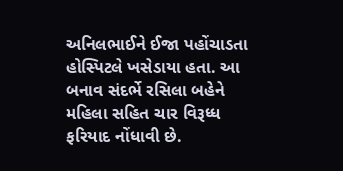અનિલભાઈને ઈજા પહોંચાડતા હોસ્પિટલે ખસેડાયા હતા. આ બનાવ સંદર્ભે રસિલા બહેને મહિલા સહિત ચાર વિરૂધ્ધ ફરિયાદ નોંધાવી છે.